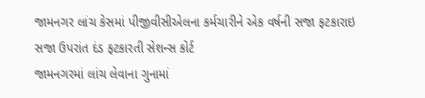જામનગર લાંચ કેસમાં પીજીવીસીએલના કર્મચારીને એક વર્ષની સજા ફટકારાઇ
સજા ઉપરાંત દંડ ફટકારતી સેશન્સ કોર્ટ
જામનગરમાં લાંચ લેવાના ગુનામાં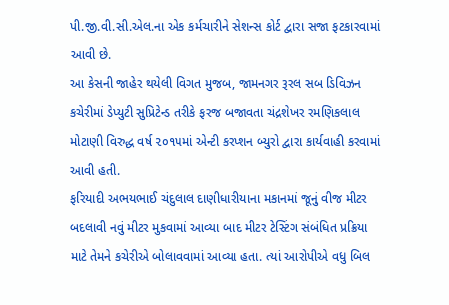પી.જી.વી.સી.એલ.ના એક કર્મચારીને સેશન્સ કોર્ટ દ્વારા સજા ફટકારવામાં આવી છે.
આ કેસની જાહેર થયેલી વિગત મુજબ, જામનગર રૂરલ સબ ડિવિઝન કચેરીમાં ડેપ્યુટી સુપ્રિટેન્ડ તરીકે ફરજ બજાવતા ચંદ્રશેખર રમણિકલાલ મોટાણી વિરુદ્ધ વર્ષ ૨૦૧૫માં એન્ટી કરપ્શન બ્યુરો દ્વારા કાર્યવાહી કરવામાં આવી હતી.
ફરિયાદી અભયભાઈ ચંદુલાલ દાણીધારીયાના મકાનમાં જૂનું વીજ મીટર બદલાવી નવું મીટર મુકવામાં આવ્યા બાદ મીટર ટેસ્ટિંગ સંબંધિત પ્રક્રિયા માટે તેમને કચેરીએ બોલાવવામાં આવ્યા હતા. ત્યાં આરોપીએ વધુ બિલ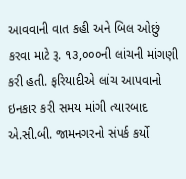આવવાની વાત કહી અને બિલ ઓછું કરવા માટે રૂ. ૧૩,૦૦૦ની લાંચની માંગણી કરી હતી. ફરિયાદીએ લાંચ આપવાનો ઇનકાર કરી સમય માંગી ત્યારબાદ એ.સી.બી. જામનગરનો સંપર્ક કર્યો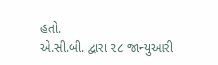હતો.
એ.સી.બી. દ્વારા ૨૮ જાન્યુઆરી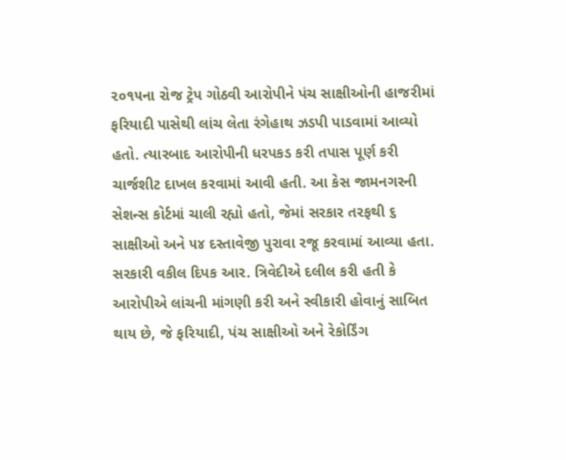૨૦૧૫ના રોજ ટ્રેપ ગોઠવી આરોપીને પંચ સાક્ષીઓની હાજરીમાં ફરિયાદી પાસેથી લાંચ લેતા રંગેહાથ ઝડપી પાડવામાં આવ્યો હતો. ત્યારબાદ આરોપીની ધરપકડ કરી તપાસ પૂર્ણ કરી ચાર્જશીટ દાખલ કરવામાં આવી હતી. આ કેસ જામનગરની સેશન્સ કોર્ટમાં ચાલી રહ્યો હતો, જેમાં સરકાર તરફથી ૬ સાક્ષીઓ અને ૫૪ દસ્તાવેજી પુરાવા રજૂ કરવામાં આવ્યા હતા. સરકારી વકીલ દિપક આર. ત્રિવેદીએ દલીલ કરી હતી કે આરોપીએ લાંચની માંગણી કરી અને સ્વીકારી હોવાનું સાબિત થાય છે, જે ફરિયાદી, પંચ સાક્ષીઓ અને રેકોર્ડિંગ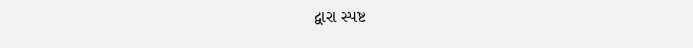દ્વારા સ્પષ્ટ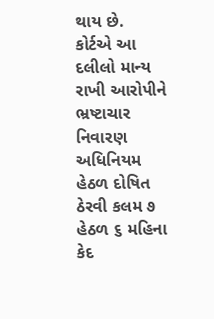થાય છે.
કોર્ટએ આ દલીલો માન્ય રાખી આરોપીને ભ્રષ્ટાચાર નિવારણ અધિનિયમ હેઠળ દોષિત ઠેરવી કલમ ૭ હેઠળ ૬ મહિના કેદ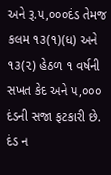અને રૂ.૫,૦૦૦દંડ તેમજ કલમ ૧૩(૧)(ધ) અને ૧૩(૨) હેઠળ ૧ વર્ષની સખત કેદ અને ૫,૦૦૦ દંડની સજા ફટકારી છે. દંડ ન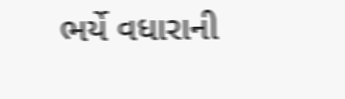ભર્યે વધારાની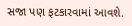સજા પણ ફટકારવામાં આવશે.